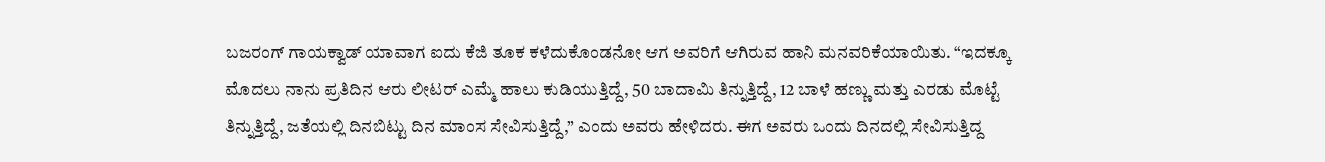ಬಜರಂಗ್ ಗಾಯಕ್ವಾಡ್ ಯಾವಾಗ ಐದು ಕೆಜಿ ತೂಕ ಕಳೆದುಕೊಂಡನೋ ಆಗ ಅವರಿಗೆ ಆಗಿರುವ ಹಾನಿ ಮನವರಿಕೆಯಾಯಿತು. “ಇದಕ್ಕೂ ಮೊದಲು ನಾನು ಪ್ರತಿದಿನ ಆರು ಲೀಟರ್ ಎಮ್ಮೆ ಹಾಲು ಕುಡಿಯುತ್ತಿದ್ದೆ, 50 ಬಾದಾಮಿ ತಿನ್ನುತ್ತಿದ್ದೆ, 12 ಬಾಳೆ ಹಣ್ಣು ಮತ್ತು ಎರಡು ಮೊಟ್ಟೆ ತಿನ್ನುತ್ತಿದ್ದೆ, ಜತೆಯಲ್ಲಿ ದಿನಬಿಟ್ಟು ದಿನ ಮಾಂಸ ಸೇವಿಸುತ್ತಿದ್ದೆ,” ಎಂದು ಅವರು ಹೇಳಿದರು. ಈಗ ಅವರು ಒಂದು ದಿನದಲ್ಲಿ ಸೇವಿಸುತ್ತಿದ್ದ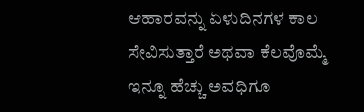ಆಹಾರವನ್ನು ಏಳುದಿನಗಳ ಕಾಲ ಸೇವಿಸುತ್ತಾರೆ ಅಥವಾ ಕೆಲವೊಮ್ಮೆ ಇನ್ನೂ ಹೆಚ್ಚು ಅವಧಿಗೂ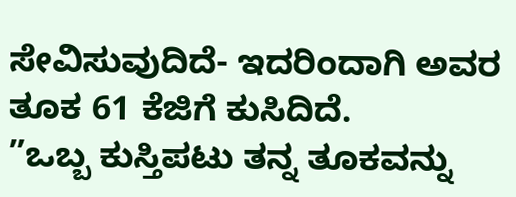ಸೇವಿಸುವುದಿದೆ- ಇದರಿಂದಾಗಿ ಅವರ ತೂಕ 61 ಕೆಜಿಗೆ ಕುಸಿದಿದೆ.
”ಒಬ್ಬ ಕುಸ್ತಿಪಟು ತನ್ನ ತೂಕವನ್ನು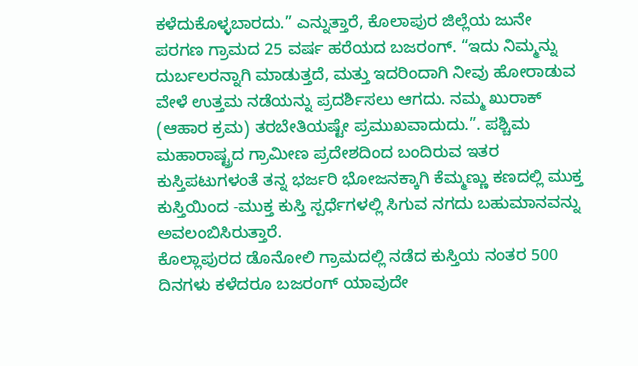ಕಳೆದುಕೊಳ್ಳಬಾರದು.” ಎನ್ನುತ್ತಾರೆ, ಕೊಲಾಪುರ ಜಿಲ್ಲೆಯ ಜುನೇ ಪರಗಣ ಗ್ರಾಮದ 25 ವರ್ಷ ಹರೆಯದ ಬಜರಂಗ್. “ಇದು ನಿಮ್ಮನ್ನು ದುರ್ಬಲರನ್ನಾಗಿ ಮಾಡುತ್ತದೆ, ಮತ್ತು ಇದರಿಂದಾಗಿ ನೀವು ಹೋರಾಡುವ ವೇಳೆ ಉತ್ತಮ ನಡೆಯನ್ನು ಪ್ರದರ್ಶಿಸಲು ಆಗದು. ನಮ್ಮ ಖುರಾಕ್ (ಆಹಾರ ಕ್ರಮ) ತರಬೇತಿಯಷ್ಟೇ ಪ್ರಮುಖವಾದುದು.”. ಪಶ್ಚಿಮ ಮಹಾರಾಷ್ಟ್ರದ ಗ್ರಾಮೀಣ ಪ್ರದೇಶದಿಂದ ಬಂದಿರುವ ಇತರ ಕುಸ್ತಿಪಟುಗಳಂತೆ ತನ್ನ ಭರ್ಜರಿ ಭೋಜನಕ್ಕಾಗಿ ಕೆಮ್ಮಣ್ಣು ಕಣದಲ್ಲಿ ಮುಕ್ತ ಕುಸ್ತಿಯಿಂದ -ಮುಕ್ತ ಕುಸ್ತಿ ಸ್ಪರ್ಧೆಗಳಲ್ಲಿ ಸಿಗುವ ನಗದು ಬಹುಮಾನವನ್ನು ಅವಲಂಬಿಸಿರುತ್ತಾರೆ.
ಕೊಲ್ಲಾಪುರದ ಡೊನೋಲಿ ಗ್ರಾಮದಲ್ಲಿ ನಡೆದ ಕುಸ್ತಿಯ ನಂತರ 500 ದಿನಗಳು ಕಳೆದರೂ ಬಜರಂಗ್ ಯಾವುದೇ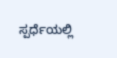ಸ್ಪರ್ಧೆಯಲ್ಲಿ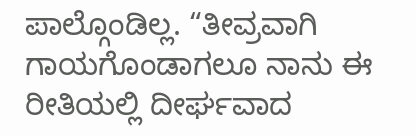ಪಾಲ್ಗೊಂಡಿಲ್ಲ. “ತೀವ್ರವಾಗಿ ಗಾಯಗೊಂಡಾಗಲೂ ನಾನು ಈ ರೀತಿಯಲ್ಲಿ ದೀರ್ಘವಾದ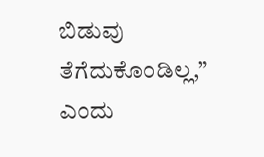ಬಿಡುವು ತೆಗೆದುಕೊಂಡಿಲ್ಲ,” ಎಂದು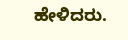ಹೇಳಿದರು.